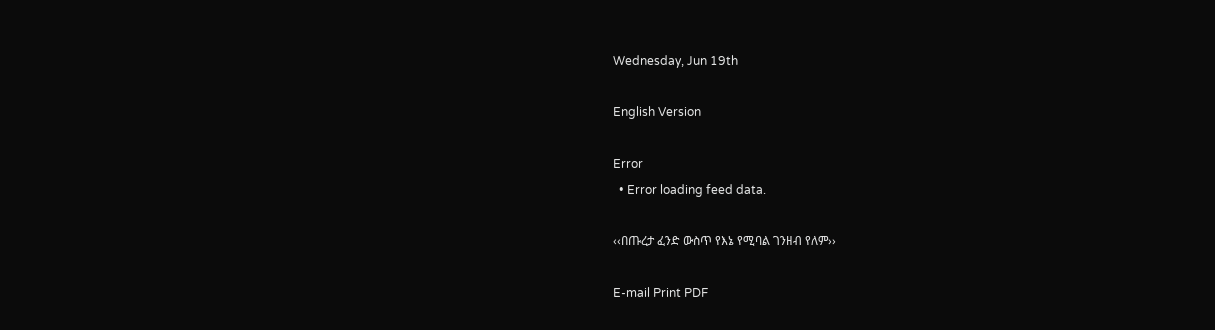Wednesday, Jun 19th

English Version

Error
  • Error loading feed data.

‹‹በጡረታ ፈንድ ውስጥ የእኔ የሚባል ገንዘብ የለም››

E-mail Print PDF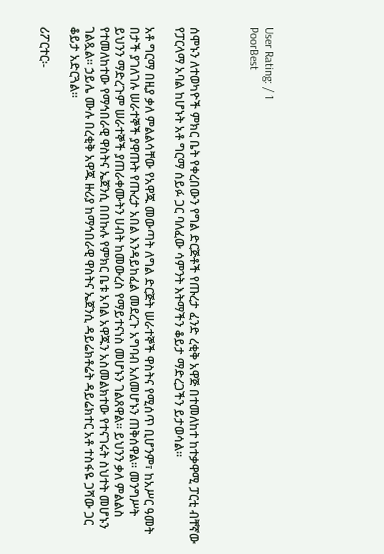User Rating: / 1
PoorBest



ሰሞኑን ለተወካዮች ምክር ቤት የቀረበውን የግል ድርጅቶች የጡረታ ፈንድ ረቂቅ አዋጅ በተመለከተ ከተቃዋሚ ፓርቲ ብቸኛው የፓርላማ አባል ከሆኑት አቶ ግርማ ሰይፉ ጋር ባለፈው ሳምንት እትማችን ቆይታ ማድረጋችን ይታወሳል፡፡

አቶ ግርማ በዚያ ቃለ ምልልሳቸው የአዋጁ መውጣት ለግል ድርጅት ሠራተኞች ዋስትና የሚሰጥ ቢሆንም፣ ከአሥር ዓመት በታች ያገለገሉ ሠራተኞች ያዋጡት የጡረታ አበል እንዳይከፈል መደረጉ አግባብ አለመሆኑን ጠቅሰዋል፡፡ መንግሥት ይህንን ማድረጉም ሠራተኞች ያጠራቀሙትን ሀብት ከመውረስ የማይተናነስ መሆኑን ገልጸዋል፡፡ ይህንን ቃለ ምልልስ የተመለከተው የማኅበራዊ ዋስትና ኤጀንሲ በበኩሉ የምክር ቤቱ አባል አዋጁን አስመልክተው የተናገሩት ስህተት መሆኑን ገልጿል፡፡ ኃይሌ ሙሉ በረቂቅ አዋጁ ዙሪያ ከማኅበራዊ ዋስትና ኤጀንሲ ዳይሬክቶሬት ዳይሬክተር አቶ ተስፋዬ ጋሻው ጋር ቆይታ አድርጓል፡፡

ሪፖርተር፡-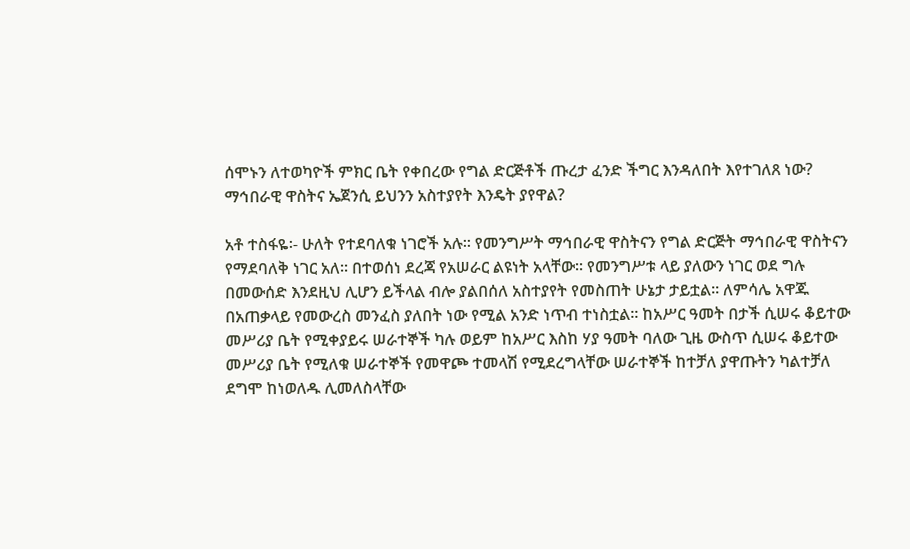ሰሞኑን ለተወካዮች ምክር ቤት የቀበረው የግል ድርጅቶች ጡረታ ፈንድ ችግር እንዳለበት እየተገለጸ ነው? ማኅበራዊ ዋስትና ኤጀንሲ ይህንን አስተያየት እንዴት ያየዋል?

አቶ ተስፋዬ፡- ሁለት የተደባለቁ ነገሮች አሉ፡፡ የመንግሥት ማኅበራዊ ዋስትናን የግል ድርጅት ማኅበራዊ ዋስትናን የማደባለቅ ነገር አለ፡፡ በተወሰነ ደረጃ የአሠራር ልዩነት አላቸው፡፡ የመንግሥቱ ላይ ያለውን ነገር ወደ ግሉ በመውሰድ እንደዚህ ሊሆን ይችላል ብሎ ያልበሰለ አስተያየት የመስጠት ሁኔታ ታይቷል፡፡ ለምሳሌ አዋጁ በአጠቃላይ የመውረስ መንፈስ ያለበት ነው የሚል አንድ ነጥብ ተነስቷል፡፡ ከአሥር ዓመት በታች ሲሠሩ ቆይተው መሥሪያ ቤት የሚቀያይሩ ሠራተኞች ካሉ ወይም ከአሥር እስከ ሃያ ዓመት ባለው ጊዜ ውስጥ ሲሠሩ ቆይተው መሥሪያ ቤት የሚለቁ ሠራተኞች የመዋጮ ተመላሽ የሚደረግላቸው ሠራተኞች ከተቻለ ያዋጡትን ካልተቻለ ደግሞ ከነወለዱ ሊመለስላቸው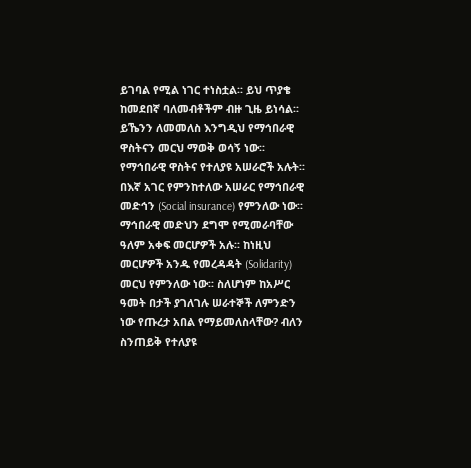ይገባል የሚል ነገር ተነስቷል፡፡ ይህ ጥያቄ ከመደበኛ ባለመብቶችም ብዙ ጊዜ ይነሳል፡፡ ይኼንን ለመመለስ እንግዲህ የማኅበራዊ ዋስትናን መርህ ማወቅ ወሳኝ ነው፡፡ የማኅበራዊ ዋስትና የተለያዩ አሠራሮች አሉት፡፡ በእኛ አገር የምንከተለው አሠራር የማኅበራዊ መድኅን (Social insurance) የምንለው ነው፡፡ ማኅበራዊ መድህን ደግሞ የሚመራባቸው ዓለም አቀፍ መርሆዎች አሉ፡፡ ከነዚህ መርሆዎች አንዱ የመረዳዳት (Solidarity) መርህ የምንለው ነው፡፡ ስለሆነም ከአሥር ዓመት በታች ያገለገሉ ሠራተኞች ለምንድን ነው የጡረታ አበል የማይመለስላቸው? ብለን ስንጠይቅ የተለያዩ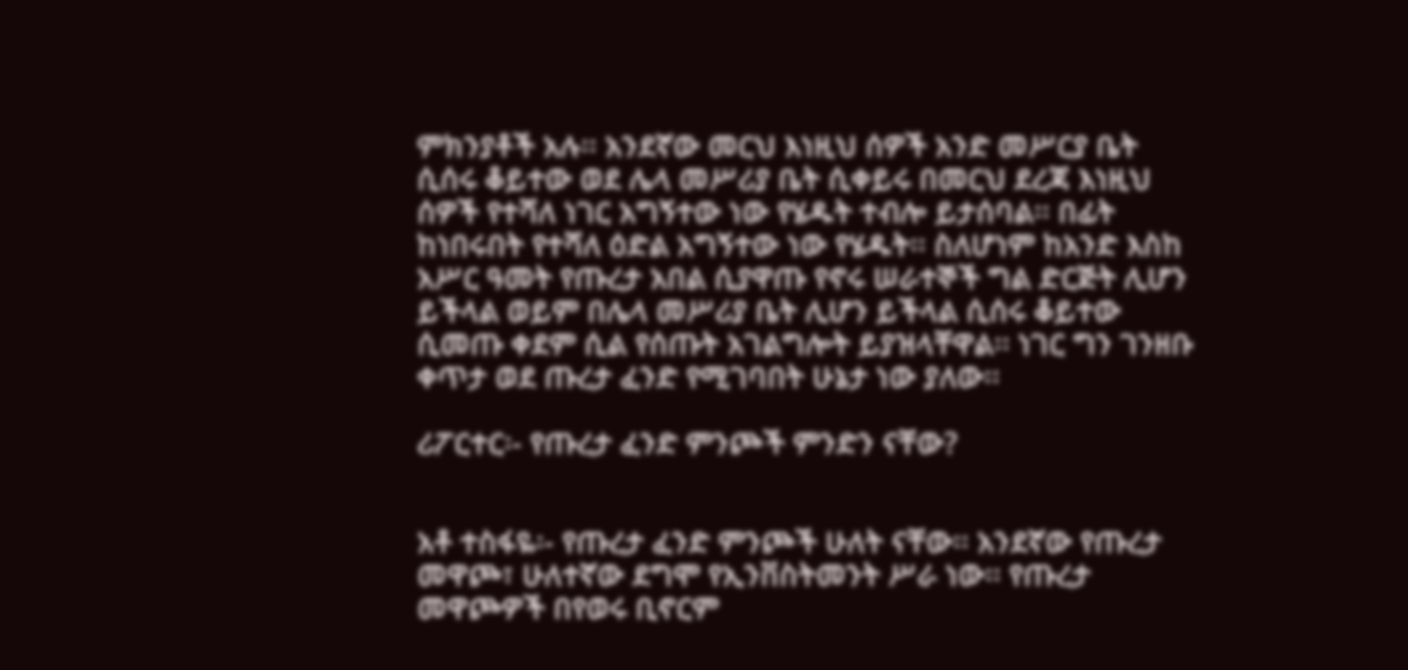ምክንያቶች አሉ፡፡ አንደኛው መርህ እነዚህ ሰዎች አንድ መሥርያ ቤት ሲሰሩ ቆይተው ወደ ሌላ መሥሪያ ቤት ሲቀይሩ በመርህ ደረጃ እነዚህ ሰዎች የተሻለ ነገር አግኝተው ነው የሄዱት ተብሎ ይታሰባል፡፡ በፊት ከነበሩበት የተሻለ ዕድል አግኝተው ነው የሄዱት፡፡ ስለሆነም ከአንድ እስከ አሥር ዓመት የጡረታ አበል ሲያዋጡ የኖሩ ሠራተኞች ግል ድርጅት ሊሆን ይችላል ወይም በሌላ መሥሪያ ቤት ሊሆን ይችላል ሲሰሩ ቆይተው ሲመጡ ቀደም ሲል የሰጡት አገልግሎት ይያዝላቸዋል፡፡ ነገር ግን ገንዘቡ ቀጥታ ወደ ጡረታ ፈንድ የሚገባበት ሁኔታ ነው ያለው፡፡

ሪፖርተር፡- የጡረታ ፈንድ ምንጮች ምንድን ናቸው?


አቶ ተስፋዬ፡- የጡረታ ፈንድ ምንጮች ሁለት ናቸው፡፡ አንደኛው የጡረታ መዋጮ፣ ሁለተኛው ደግሞ የኢንቨስትመንት ሥራ ነው፡፡ የጡረታ መዋጮዎች በየወሩ ቢኖርም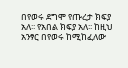በየወሩ ደግሞ የጡረታ ክፍያ አለ፡፡ የአበል ክፍያ አለ፡፡ ከዚህ አንፃር በየወሩ ከሚከፈለው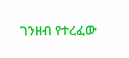ገንዘብ የተረፈው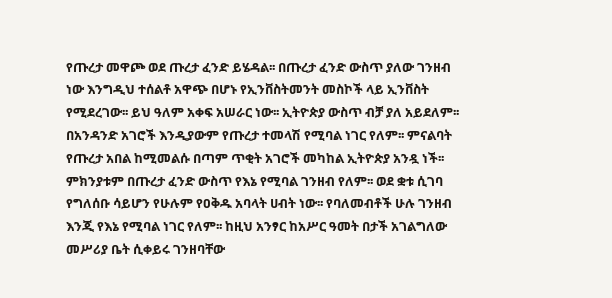የጡረታ መዋጮ ወደ ጡረታ ፈንድ ይሄዳል፡፡ በጡረታ ፈንድ ውስጥ ያለው ገንዘብ ነው እንግዲህ ተሰልቶ አዋጭ በሆኑ የኢንቨስትመንት መስኮች ላይ ኢንቨስት የሚደረገው፡፡ ይህ ዓለም አቀፍ አሠራር ነው፡፡ ኢትዮጵያ ውስጥ ብቻ ያለ አይደለም፡፡ በአንዳንድ አገሮች እንዲያውም የጡረታ ተመላሽ የሚባል ነገር የለም፡፡ ምናልባት የጡረታ አበል ከሚመልሱ በጣም ጥቂት አገሮች መካከል ኢትዮጵያ አንዷ ነች፡፡ ምክንያቱም በጡረታ ፈንድ ውስጥ የእኔ የሚባል ገንዘብ የለም፡፡ ወደ ቋቱ ሲገባ የግለሰቡ ሳይሆን የሁሉም የዐቅዱ አባላት ሀብት ነው፡፡ የባለመብቶች ሁሉ ገንዘብ እንጂ የእኔ የሚባል ነገር የለም፡፡ ከዚህ አንፃር ከአሥር ዓመት በታች አገልግለው መሥሪያ ቤት ሲቀይሩ ገንዘባቸው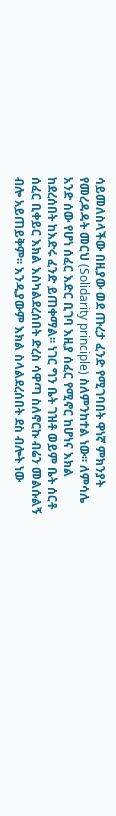ሳይመለስላችው በዚያው ወደ ጡረታ ፈንድ የሚገባበት ዋነኛ ምክንያት የመረዳዳት መርህ (Solidarity principle) ስለምንከተል ነው፡፡ ለምሳሌ አንድ ሰው የሆነ ሰፈር እድር ቢገባ እዚያ ሰፈር የሚኖር ከሆነና እክል ከደረሰበት ከእድሩ ፈንድ ይጠቀማል፡፡ ነገር ግን ቤት ገዝቶ ወይም ቤት ሰርቶ ሰፈር ቢቀይር እክል እስካልደረሰበት ድረስ ሳዋጣ ስለኖርኩ ብሬን መልሱልኝ ብሎ አይጠይቅም፡፡ እንዲያውም እክል ስላልደረሰበት ደስ ብሎት ነው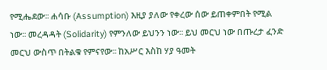የሚሔደው፡፡ ሐሳቡ (Assumption) እዚያ ያለው የቀረው ሰው ይጠቀምበት የሚል ነው፡፡ መረዳዳት (Solidarity) የምንለው ይህንን ነው፡፡ ይህ መርህ ነው በጡረታ ፈንድ መርህ ውስጥ በትልቁ የምናየው፡፡ ከአሥር እስከ ሃያ ዓመት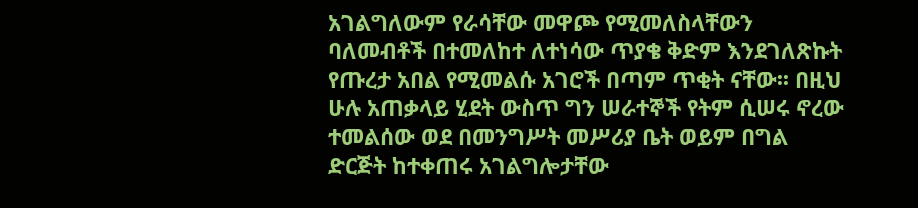አገልግለውም የራሳቸው መዋጮ የሚመለስላቸውን ባለመብቶች በተመለከተ ለተነሳው ጥያቄ ቅድም እንደገለጽኩት የጡረታ አበል የሚመልሱ አገሮች በጣም ጥቂት ናቸው፡፡ በዚህ ሁሉ አጠቃላይ ሂደት ውስጥ ግን ሠራተኞች የትም ሲሠሩ ኖረው ተመልሰው ወደ በመንግሥት መሥሪያ ቤት ወይም በግል ድርጅት ከተቀጠሩ አገልግሎታቸው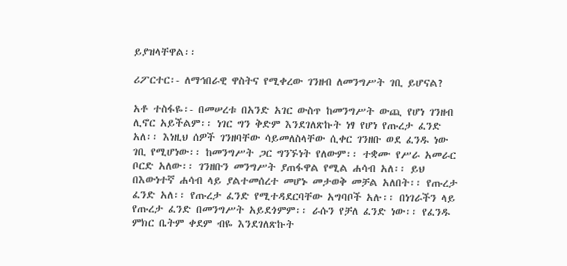ይያዝላቸዋል፡፡

ሪፖርተር፡- ለማኅበራዊ ዋስትና የሚቀረው ገንዘብ ለመንግሥት ገቢ ይሆናል?

አቶ ተስፋዬ፡- በመሠረቱ በአንድ አገር ውስጥ ከመንግሥት ውጪ የሆነ ገንዘብ ሊኖር አይችልም፡፡ ነገር ግን ቅድም እንደገለጽኩት ነፃ የሆነ የጡረታ ፈንድ አለ፡፡ እነዚህ ሰዎች ገንዘባቸው ሳይመለስላቸው ሲቀር ገንዘቡ ወደ ፈንዱ ነው ገቢ የሚሆነው፡፡ ከመንግሥት ጋር ግንኙነት የለውም፡፡ ተቋሙ የሥራ አመራር ቦርድ አለው፡፡ ገንዘቡን መንግሥት ያጠፋዋል የሚል ሐሳብ አለ፡፡ ይህ በእውነተኛ ሐሳብ ላይ ያልተመሰረተ መሆኑ መታወቅ መቻል አለበት፡፡ የጡረታ ፈንድ አለ፡፡ የጡረታ ፈንድ የሚተዳደርባቸው አግባቦች አሉ፡፡ በነገራችን ላይ የጡረታ ፈንድ በመንግሥት አይደጎምም፡፡ ራሱን የቻለ ፈንድ ነው፡፡ የፈንዱ ምክር ቤትም ቀደም ብዬ እንደገለጽኩት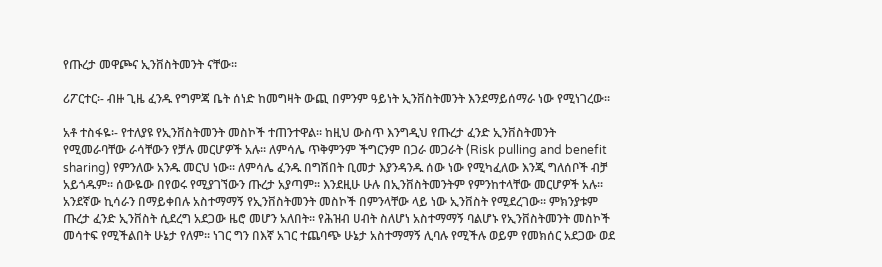የጡረታ መዋጮና ኢንቨስትመንት ናቸው፡፡

ሪፖርተር፡- ብዙ ጊዜ ፈንዱ የግምጃ ቤት ሰነድ ከመግዛት ውጪ በምንም ዓይነት ኢንቨስትመንት እንደማይሰማራ ነው የሚነገረው፡፡

አቶ ተስፋዬ፡- የተለያዩ የኢንቨስትመንት መስኮች ተጠንተዋል፡፡ ከዚህ ውስጥ እንግዲህ የጡረታ ፈንድ ኢንቨስትመንት የሚመራባቸው ራሳቸውን የቻሉ መርሆዎች አሉ፡፡ ለምሳሌ ጥቅምንም ችግርንም በጋራ መጋራት (Risk pulling and benefit sharing) የምንለው አንዱ መርህ ነው፡፡ ለምሳሌ ፈንዱ በግሽበት ቢመታ እያንዳንዱ ሰው ነው የሚካፈለው እንጂ ግለሰቦች ብቻ አይጎዱም፡፡ ሰውዬው በየወሩ የሚያገኘውን ጡረታ አያጣም፡፡ እንደዚሁ ሁሉ በኢንቨስትመንትም የምንከተላቸው መርሆዎች አሉ፡፡ አንደኛው ኪሳራን በማይቀበሉ አስተማማኝ የኢንቨስትመንት መስኮች በምንላቸው ላይ ነው ኢንቨስት የሚደረገው፡፡ ምክንያቱም ጡረታ ፈንድ ኢንቨስት ሲደረግ አደጋው ዜሮ መሆን አለበት፡፡ የሕዝብ ሀብት ስለሆነ አስተማማኝ ባልሆኑ የኢንቨስትመንት መስኮች መሳተፍ የሚችልበት ሁኔታ የለም፡፡ ነገር ግን በእኛ አገር ተጨባጭ ሁኔታ አስተማማኝ ሊባሉ የሚችሉ ወይም የመክሰር አደጋው ወደ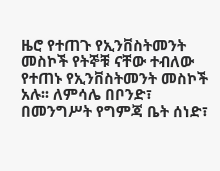ዜሮ የተጠጉ የኢንቨስትመንት መስኮች የትኞቹ ናቸው ተብለው የተጠኑ የኢንቨስትመንት መስኮች አሉ፡፡ ለምሳሌ በቦንድ፣ በመንግሥት የግምጃ ቤት ሰነድ፣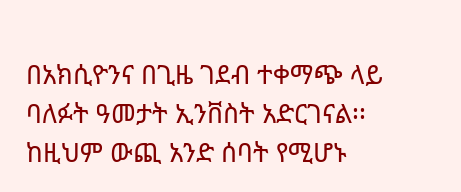በአክሲዮንና በጊዜ ገደብ ተቀማጭ ላይ ባለፉት ዓመታት ኢንቨስት አድርገናል፡፡ ከዚህም ውጪ አንድ ሰባት የሚሆኑ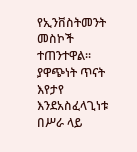የኢንቨስትመንት መስኮች ተጠንተዋል፡፡ ያዋጭነት ጥናት እየታየ እንደአስፈላጊነቱ በሥራ ላይ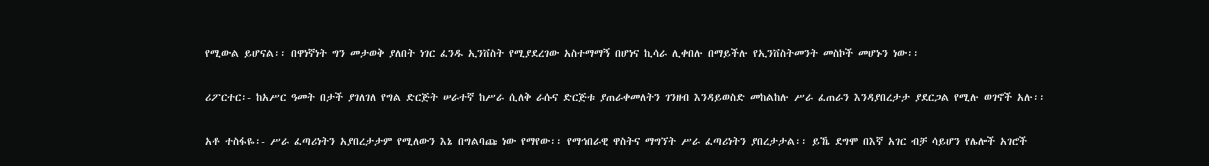የሚውል ይሆናል፡፡ በዋነኛነት ግን መታወቅ ያለበት ነገር ፈንዱ ኢንቨስት የሚያደረገው አስተማማኝ በሆነና ኪሳራ ሊቀበሉ በማይችሉ የኢንቨስትመንት መስኮች መሆኑን ነው፡፡

ሪፖርተር፡- ከአሥር ዓመት በታች ያገለገለ የግል ድርጅት ሠራተኛ ከሥራ ሲለቅ ራሱና ድርጅቱ ያጠራቀመለትን ገንዘብ እንዳይወስድ መከልከሉ ሥራ ፈጠራን እንዳያበረታታ ያደርጋል የሚሉ ወገኖች አሉ፡፡

አቶ ተስፋዬ፡- ሥራ ፈጣሪነትን አያበረታታም የሚለውን እኔ በግልባጩ ነው የማየው፡፡ የማኅበራዊ ዋስትና ማግኘት ሥራ ፈጣሪነትን ያበረታታል፡፡ ይኼ ደግሞ በእኛ አገር ብቻ ሳይሆን የሌሎች አገሮች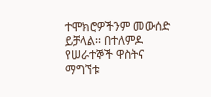ተሞክሮዎችንም መውሰድ ይቻላል፡፡ በተለምዶ የሠራተኞች ዋስትና ማግኘቱ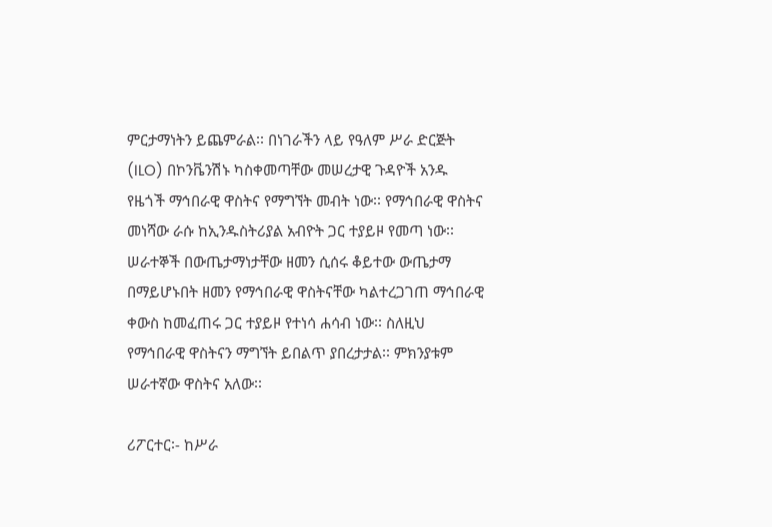ምርታማነትን ይጨምራል፡፡ በነገራችን ላይ የዓለም ሥራ ድርጅት (ILO) በኮንቬንሽኑ ካስቀመጣቸው መሠረታዊ ጉዳዮች አንዱ የዜጎች ማኅበራዊ ዋስትና የማግኘት መብት ነው፡፡ የማኅበራዊ ዋስትና መነሻው ራሱ ከኢንዱስትሪያል አብዮት ጋር ተያይዞ የመጣ ነው፡፡ ሠራተኞች በውጤታማነታቸው ዘመን ሲሰሩ ቆይተው ውጤታማ በማይሆኑበት ዘመን የማኅበራዊ ዋስትናቸው ካልተረጋገጠ ማኅበራዊ ቀውስ ከመፈጠሩ ጋር ተያይዞ የተነሳ ሐሳብ ነው፡፡ ስለዚህ የማኅበራዊ ዋስትናን ማግኘት ይበልጥ ያበረታታል፡፡ ምክንያቱም ሠራተኛው ዋስትና አለው፡፡

ሪፖርተር፡- ከሥራ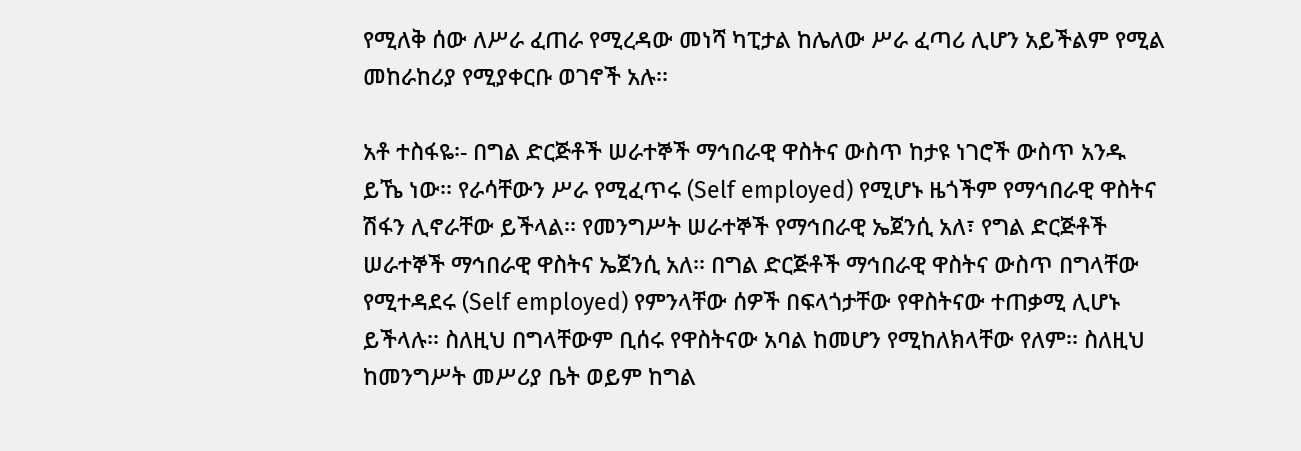የሚለቅ ሰው ለሥራ ፈጠራ የሚረዳው መነሻ ካፒታል ከሌለው ሥራ ፈጣሪ ሊሆን አይችልም የሚል መከራከሪያ የሚያቀርቡ ወገኖች አሉ፡፡

አቶ ተስፋዬ፡- በግል ድርጅቶች ሠራተኞች ማኅበራዊ ዋስትና ውስጥ ከታዩ ነገሮች ውስጥ አንዱ ይኼ ነው፡፡ የራሳቸውን ሥራ የሚፈጥሩ (Self employed) የሚሆኑ ዜጎችም የማኅበራዊ ዋስትና ሽፋን ሊኖራቸው ይችላል፡፡ የመንግሥት ሠራተኞች የማኅበራዊ ኤጀንሲ አለ፣ የግል ድርጅቶች ሠራተኞች ማኅበራዊ ዋስትና ኤጀንሲ አለ፡፡ በግል ድርጅቶች ማኅበራዊ ዋስትና ውስጥ በግላቸው የሚተዳደሩ (Self employed) የምንላቸው ሰዎች በፍላጎታቸው የዋስትናው ተጠቃሚ ሊሆኑ ይችላሉ፡፡ ስለዚህ በግላቸውም ቢሰሩ የዋስትናው አባል ከመሆን የሚከለክላቸው የለም፡፡ ስለዚህ ከመንግሥት መሥሪያ ቤት ወይም ከግል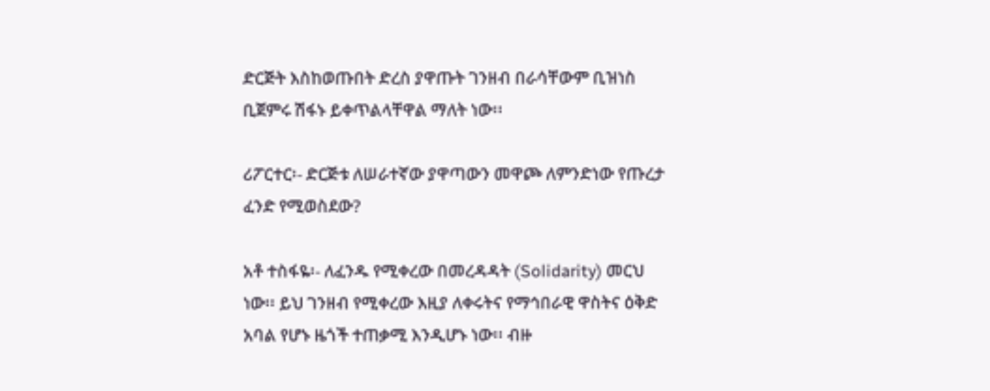ድርጅት እስከወጡበት ድረስ ያዋጡት ገንዘብ በራሳቸውም ቢዝነስ ቢጀምሩ ሽፋኑ ይቀጥልላቸዋል ማለት ነው፡፡

ሪፖርተር፡- ድርጅቱ ለሠራተኛው ያዋጣውን መዋጮ ለምንድነው የጡረታ ፈንድ የሚወስደው?

አቶ ተስፋዬ፡- ለፈንዱ የሚቀረው በመረዳዳት (Solidarity) መርህ ነው፡፡ ይህ ገንዘብ የሚቀረው እዚያ ለቀሩትና የማኅበራዊ ዋስትና ዕቅድ አባል የሆኑ ዜጎች ተጠቃሚ እንዲሆኑ ነው፡፡ ብዙ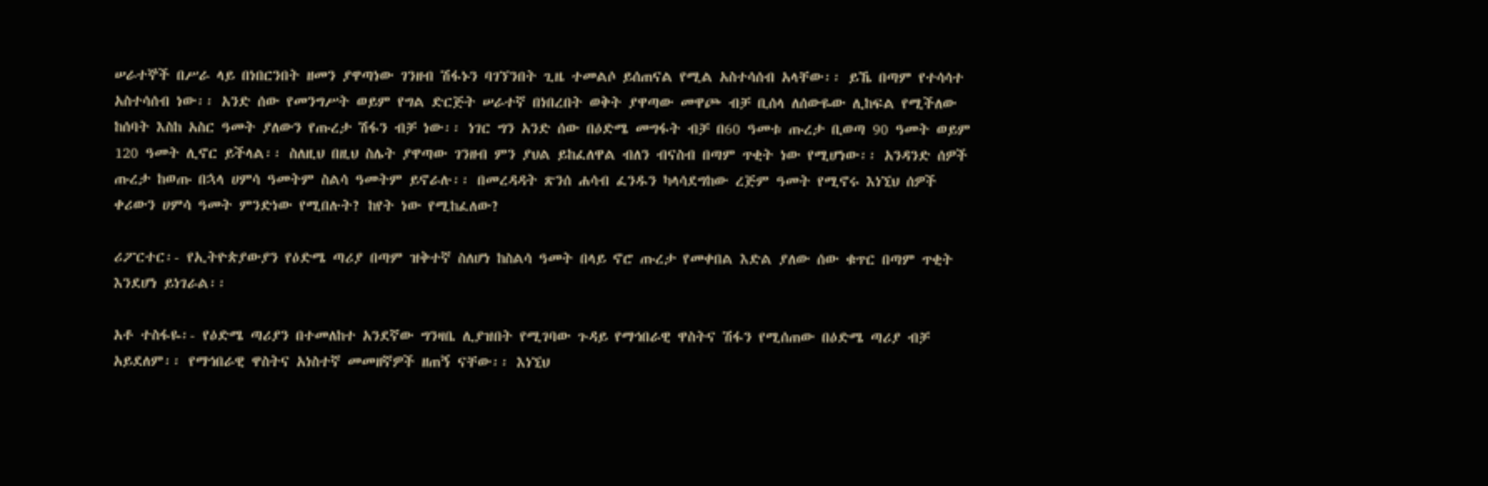ሠራተኞች በሥራ ላይ በነበርንበት ዘመን ያዋጣነው ገንዘብ ሽፋኑን ባገኘንበት ጊዜ ተመልሶ ይሰጠናል የሚል አስተሳሰብ አላቸው፡፡ ይኼ በጣም የተሳሳተ አስተሳሰብ ነው፡፡ አንድ ሰው የመንግሥት ወይም የግል ድርጅት ሠራተኛ በነበረበት ወቅት ያዋጣው መዋጮ ብቻ ቢሰላ ለሰውዬው ሊከፍል የሚችለው ከሰባት እስከ አስር ዓመት ያለውን የጡረታ ሽፋን ብቻ ነው፡፡ ነገር ግን አንድ ሰው በዕድሜ መግፋት ብቻ በ60 ዓመቱ ጡረታ ቢወጣ 90 ዓመት ወይም 120 ዓመት ሊኖር ይችላል፡፡ ስለዚህ በዚህ ስሌት ያዋጣው ገንዘብ ምን ያህል ይከፈለዋል ብለን ብናስብ በጣም ጥቂት ነው የሚሆነው፡፡ አንዳንድ ሰዎች ጡረታ ከወጡ በኋላ ሀምሳ ዓመትም ስልሳ ዓመትም ይኖራሉ፡፡ በመረዳዳት ጽንሰ ሐሳብ ፈንዱን ካላሳደግከው ረጅም ዓመት የሚኖሩ እነኚህ ሰዎች ቀሪውን ሀምሳ ዓመት ምንድነው የሚበሉት? ከየት ነው የሚከፈለው?

ሪፖርተር፡- የኢትዮጵያውያን የዕድሜ ጣሪያ በጣም ዝቅተኛ ስለሆነ ከስልሳ ዓመት በላይ ኖሮ ጡረታ የመቀበል እድል ያለው ሰው ቁጥር በጣም ጥቂት እንደሆነ ይነገራል፡፡

አቶ ተስፋዬ፡- የዕድሜ ጣሪያን በተመለከተ አንደኛው ግንዛቤ ሊያዝበት የሚገባው ጉዳይ የማኅበራዊ ዋስትና ሽፋን የሚሰጠው በዕድሜ ጣሪያ ብቻ አይደለም፡፡ የማኅበራዊ ዋስትና አነስተኛ መመዘኛዎች ዘጠኝ ናቸው፡፡ እነኚህ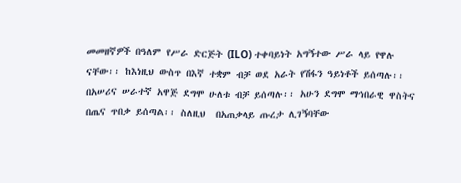መመዘኛዎች በዓለም የሥራ ድርጅት (ILO) ተቀባይነት አግኝተው ሥራ ላይ የዋሉ ናቸው፡፡ ከእነዚህ ውስጥ በእኛ ተቋም ብቻ ወደ አራት የሽፋን ዓይነቶች ይሰጣሉ፡፡ በአሠሪና ሠራተኛ አዋጅ ደግሞ ሁለቱ ብቻ ይሰጣሉ፡፡ አሁን ደግሞ ማኅበራዊ ዋስትና በጤና ጥበቃ ይሰጣል፡፡ ስለዚህ  በአጠቃላይ ጡረታ ሊገኝባቸው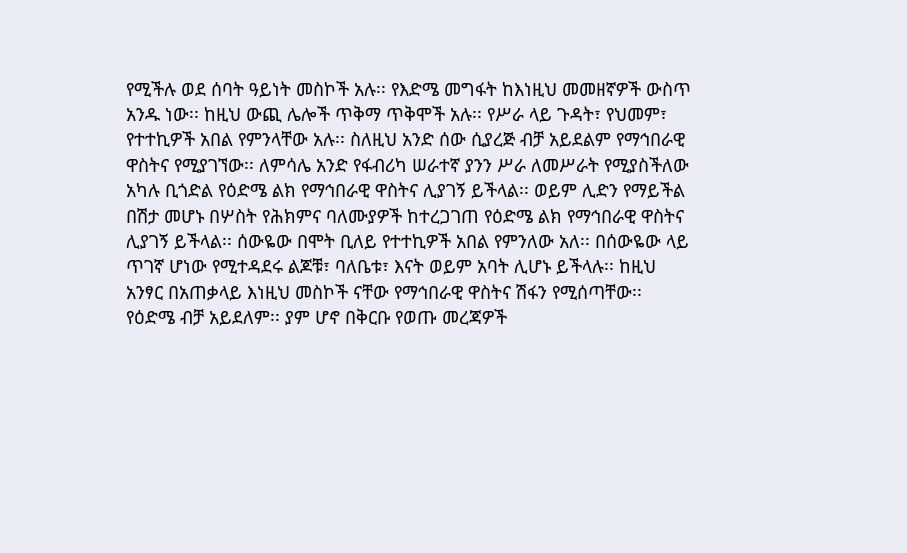የሚችሉ ወደ ሰባት ዓይነት መስኮች አሉ፡፡ የእድሜ መግፋት ከእነዚህ መመዘኛዎች ውስጥ አንዱ ነው፡፡ ከዚህ ውጪ ሌሎች ጥቅማ ጥቅሞች አሉ፡፡ የሥራ ላይ ጉዳት፣ የህመም፣ የተተኪዎች አበል የምንላቸው አሉ፡፡ ስለዚህ አንድ ሰው ሲያረጅ ብቻ አይደልም የማኅበራዊ ዋስትና የሚያገኘው፡፡ ለምሳሌ አንድ የፋብሪካ ሠራተኛ ያንን ሥራ ለመሥራት የሚያስችለው አካሉ ቢጎድል የዕድሜ ልክ የማኅበራዊ ዋስትና ሊያገኝ ይችላል፡፡ ወይም ሊድን የማይችል በሽታ መሆኑ በሦስት የሕክምና ባለሙያዎች ከተረጋገጠ የዕድሜ ልክ የማኅበራዊ ዋስትና ሊያገኝ ይችላል፡፡ ሰውዬው በሞት ቢለይ የተተኪዎች አበል የምንለው አለ፡፡ በሰውዬው ላይ ጥገኛ ሆነው የሚተዳደሩ ልጆቹ፣ ባለቤቱ፣ እናት ወይም አባት ሊሆኑ ይችላሉ፡፡ ከዚህ አንፃር በአጠቃላይ እነዚህ መስኮች ናቸው የማኅበራዊ ዋስትና ሽፋን የሚሰጣቸው፡፡ የዕድሜ ብቻ አይደለም፡፡ ያም ሆኖ በቅርቡ የወጡ መረጃዎች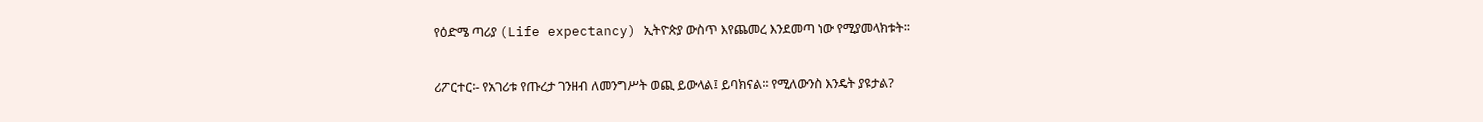የዕድሜ ጣሪያ (Life expectancy) ኢትዮጵያ ውስጥ እየጨመረ እንደመጣ ነው የሚያመላክቱት፡፡

ሪፖርተር፡- የአገሪቱ የጡረታ ገንዘብ ለመንግሥት ወጪ ይውላል፤ ይባክናል፡፡ የሚለውንስ እንዴት ያዩታል?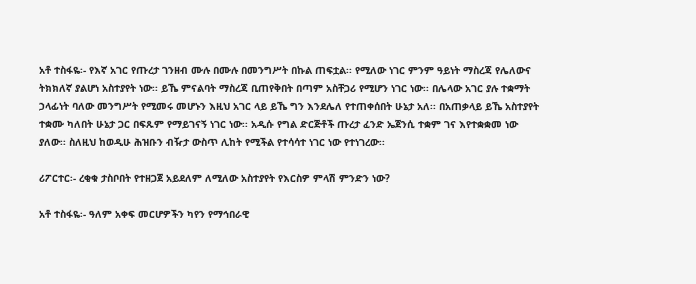አቶ ተስፋዬ፡- የእኛ አገር የጡረታ ገንዘብ ሙሉ በሙሉ በመንግሥት በኩል ጠፍቷል፡፡ የሚለው ነገር ምንም ዓይነት ማስረጃ የሌለውና ትክክለኛ ያልሆነ አስተያየት ነው፡፡ ይኼ ምናልባት ማስረጃ ቢጠየቅበት በጣም አስቸጋሪ የሚሆን ነገር ነው፡፡ በሌላው አገር ያሉ ተቋማት ኃላፊነት ባለው መንግሥት የሚመሩ መሆኑን እዚህ አገር ላይ ይኼ ግን እንደሌለ የተጠቀሰበት ሁኔታ አለ፡፡ በአጠቃላይ ይኼ አስተያየት ተቋሙ ካለበት ሁኔታ ጋር በፍጹም የማይገናኝ ነገር ነው፡፡ አዲሱ የግል ድርጅቶች ጡረታ ፈንድ ኤጀንሲ ተቋም ገና እየተቋቋመ ነው ያለው፡፡ ስለዚህ ከወዲሁ ሕዝቡን ብዥታ ውስጥ ሊከት የሚችል የተሳሳተ ነገር ነው የተነገረው፡፡

ሪፖርተር፡- ረቂቁ ታስቦበት የተዘጋጀ አይደለም ለሚለው አስተያየት የእርስዎ ምላሽ ምንድን ነው?

አቶ ተስፋዬ፡- ዓለም አቀፍ መርሆዎችን ካየን የማኅበራዊ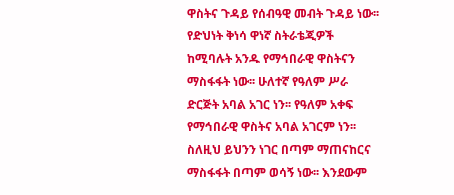ዋስትና ጉዳይ የሰብዓዊ መብት ጉዳይ ነው፡፡ የድህነት ቅነሳ ዋነኛ ስትራቴጂዎች ከሚባሉት አንዱ የማኅበራዊ ዋስትናን ማስፋፋት ነው፡፡ ሁለተኛ የዓለም ሥራ ድርጅት አባል አገር ነን፡፡ የዓለም አቀፍ የማኅበራዊ ዋስትና አባል አገርም ነን፡፡ ስለዚህ ይህንን ነገር በጣም ማጠናከርና ማስፋፋት በጣም ወሳኝ ነው፡፡ እንደውም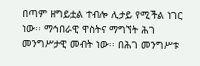በጣም ዘግይቷል ተብሎ ሊታይ የሚችል ነገር ነው፡፡ ማኅበራዊ ዋስትና ማግኘት ሕገ መንግሥታዊ መብት ነው፡፡ በሕገ መንግሥቱ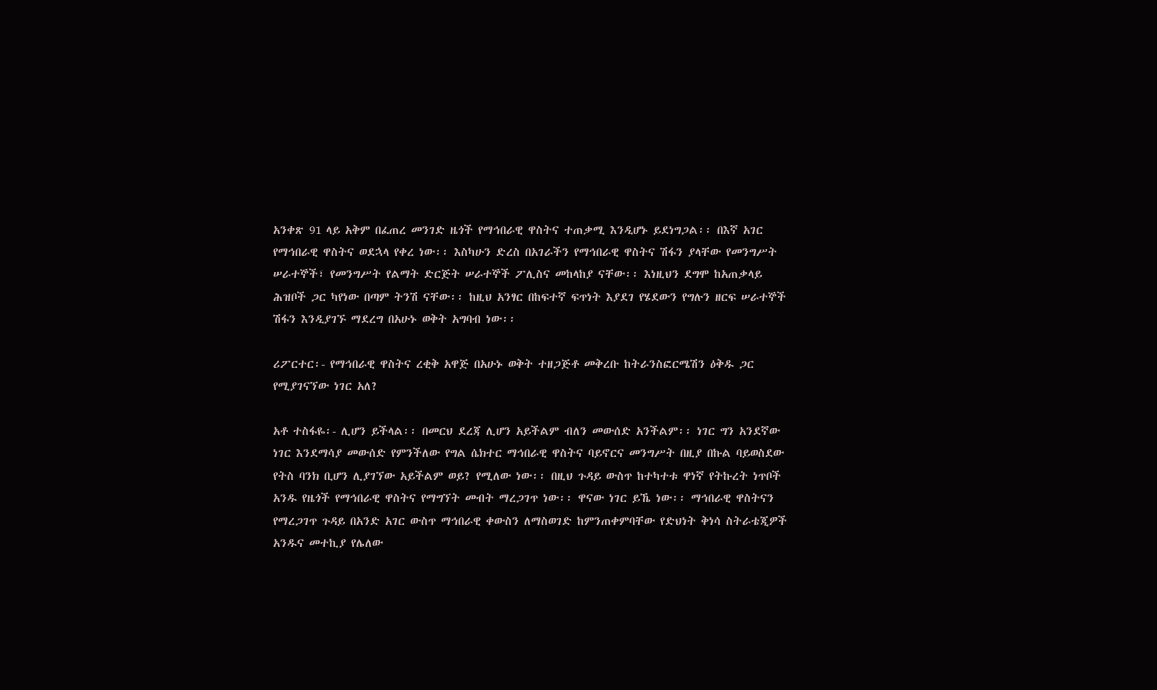አንቀጽ 91 ላይ አቅም በፈጠረ መንገድ ዜጎች የማኅበራዊ ዋስትና ተጠቃሚ እንዲሆኑ ይደነግጋል፡፡ በእኛ አገር የማኅበራዊ ዋስትና ወደኋላ የቀረ ነው፡፡ እስካሁን ድረስ በአገራችን የማኅበራዊ ዋስትና ሽፋን ያላቸው የመንግሥት ሠራተኞች፣ የመንግሥት የልማት ድርጅት ሠራተኞች ፖሊስና መከላከያ ናቸው፡፡ እነዚህን ደግሞ ከአጠቃላይ ሕዝቦች ጋር ካየነው በጣም ትንሽ ናቸው፡፡ ከዚህ አንፃር በከፍተኛ ፍጥነት እያደገ የሄደውን የግሉን ዘርፍ ሠራተኞች ሽፋን እንዲያገኙ ማደረግ በአሁኑ ወቅት አግባብ ነው፡፡

ሪፖርተር፡- የማኅበራዊ ዋስትና ረቂቅ አዋጅ በአሁኑ ወቅት ተዘጋጅቶ መቅረቡ ከትራንስፎርሜሽን ዕቅዱ ጋር የሚያገናኘው ነገር አለ?

አቶ ተስፋዬ፡- ሊሆን ይችላል፡፡ በመርህ ደረጃ ሊሆን አይችልም ብለን መውሰድ አንችልም፡፡ ነገር ግን አንደኛው ነገር እንደማሳያ መውሰድ የምንችለው የግል ሴክተር ማኅበራዊ ዋስትና ባይኖርና መንግሥት በዚያ በኩል ባይወስደው የትስ ባንክ ቢሆን ሊያገኘው አይችልም ወይ? የሚለው ነው፡፡ በዚህ ጉዳይ ውስጥ ከተካተቱ ዋነኛ የትኩረት ነጥቦች አንዱ የዜጎች የማኅበራዊ ዋስትና የማግኘት መብት ማረጋገጥ ነው፡፡ ዋናው ነገር ይኼ ነው፡፡ ማኅበራዊ ዋስትናን የማረጋገጥ ጉዳይ በአንድ አገር ውስጥ ማኅበራዊ ቀውስን ለማስወገድ ከምንጠቀምባቸው የድህነት ቅነሳ ስትራቴጂዎች አንዱና መተኪያ የሌለው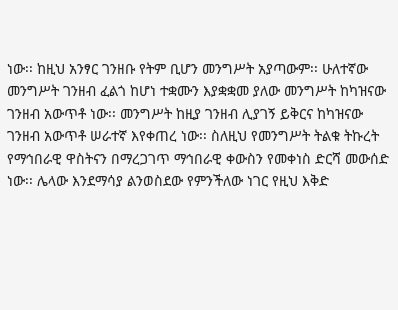ነው፡፡ ከዚህ አንፃር ገንዘቡ የትም ቢሆን መንግሥት አያጣውም፡፡ ሁለተኛው መንግሥት ገንዘብ ፈልጎ ከሆነ ተቋሙን እያቋቋመ ያለው መንግሥት ከካዝናው ገንዘብ አውጥቶ ነው፡፡ መንግሥት ከዚያ ገንዘብ ሊያገኝ ይቅርና ከካዝናው ገንዘብ አውጥቶ ሠራተኛ እየቀጠረ ነው፡፡ ስለዚህ የመንግሥት ትልቁ ትኩረት የማኅበራዊ ዋስትናን በማረጋገጥ ማኅበራዊ ቀውስን የመቀነስ ድርሻ መውሰድ ነው፡፡ ሌላው እንደማሳያ ልንወስደው የምንችለው ነገር የዚህ እቅድ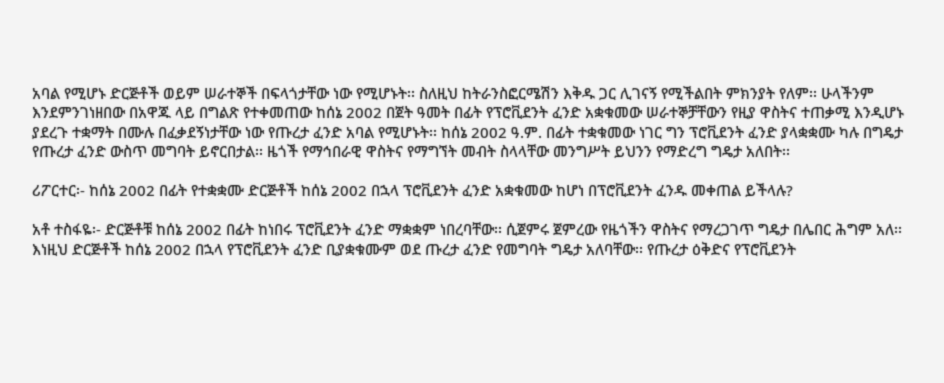አባል የሚሆኑ ድርጅቶች ወይም ሠራተኞች በፍላጎታቸው ነው የሚሆኑት፡፡ ስለዚህ ከትራንስፎርሜሽን እቅዱ ጋር ሊገናኝ የሚችልበት ምክንያት የለም፡፡ ሁላችንም እንደምንገነዘበው በአዋጁ ላይ በግልጽ የተቀመጠው ከሰኔ 2002 በጀት ዓመት በፊት የፕሮቪደንት ፈንድ አቋቁመው ሠራተኞቻቸውን የዚያ ዋስትና ተጠቃሚ እንዲሆኑ ያደረጉ ተቋማት በሙሉ በፈቃደኝነታቸው ነው የጡረታ ፈንድ አባል የሚሆኑት፡፡ ከሰኔ 2002 ዓ.ም. በፊት ተቋቁመው ነገር ግን ፕሮቪደንት ፈንድ ያላቋቋሙ ካሉ በግዴታ የጡረታ ፈንድ ውስጥ መግባት ይኖርበታል፡፡ ዜጎች የማኅበራዊ ዋስትና የማግኘት መብት ስላላቸው መንግሥት ይህንን የማድረግ ግዴታ አለበት፡፡

ሪፖርተር፡- ከሰኔ 2002 በፊት የተቋቋሙ ድርጅቶች ከሰኔ 2002 በኋላ ፕሮቪደንት ፈንድ አቋቁመው ከሆነ በፕሮቪደንት ፈንዱ መቀጠል ይችላሉ?

አቶ ተስፋዬ፡- ድርጅቶቹ ከሰኔ 2002 በፊት ከነበሩ ፕሮቪደንት ፈንድ ማቋቋም ነበረባቸው፡፡ ሲጀምሩ ጀምረው የዜጎችን ዋስትና የማረጋገጥ ግዴታ በሌበር ሕግም አለ፡፡ እነዚህ ድርጅቶች ከሰኔ 2002 በኋላ የፕሮቪደንት ፈንድ ቢያቋቁሙም ወደ ጡረታ ፈንድ የመግባት ግዴታ አለባቸው፡፡ የጡረታ ዕቅድና የፕሮቪደንት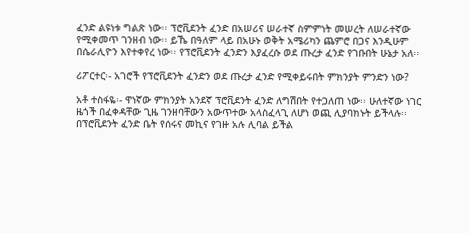ፈንድ ልዩነቱ ግልጽ ነው፡፡ ፕሮቪደንት ፈንድ በአሠሪና ሠራተኛ ስምምነት መሠረት ለሠራተኛው የሚቀመጥ ገንዘብ ነው፡፡ ይኼ በዓለም ላይ በአሁኑ ወቅት አሜሪካን ጨምሮ በጋና እንዲሁም በሴራሊዮን እየተቀየረ ነው፡፡ የፕሮቪደንት ፈንድን እያፈረሱ ወደ ጡረታ ፈንድ የገቡበት ሁኔታ አለ፡፡

ሪፖርተር፡- አገሮች የፕሮቪደንት ፈንድን ወደ ጡረታ ፈንድ የሚቀይሩበት ምክንያት ምንድን ነው?

አቶ ተስፋዬ፡- ዋነኛው ምክንያት አንደኛ ፕሮቪደንት ፈንድ ለግሽበት የተጋለጠ ነው፡፡ ሁለተኛው ነገር ዜጎች በፈቀዳቸው ጊዜ ገንዘባቸውን አውጥተው አላስፈላጊ ለሆነ ወጪ ሊያባክኑት ይችላሉ፡፡ በፕሮቪደንት ፈንድ ቤት የሰሩና መኪና የገዙ አሉ ሊባል ይችል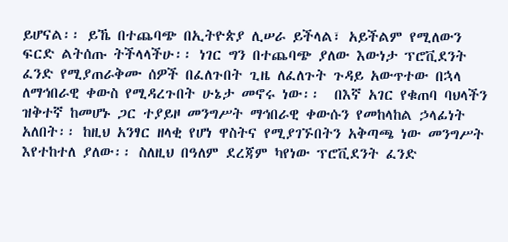ይሆናል፡፡ ይኼ በተጨባጭ በኢትዮጵያ ሊሠራ ይችላል፣ አይችልም የሚለውን ፍርድ ልትሰጡ ትችላላችሁ፡፡ ነገር ግን በተጨባጭ ያለው እውነታ ፕሮቪደንት ፈንድ የሚያጠራቅሙ ሰዎች በፈለጉበት ጊዜ ለፈለጉት ጉዳይ አውጥተው በኋላ ለማኅበራዊ ቀውስ የሚዳረጉበት ሁኔታ መኖሩ ነው፡፡  በእኛ አገር የቁጠባ ባህላችን ዝቅተኛ ከመሆኑ ጋር ተያይዞ መንግሥት ማኅበራዊ ቀውሱን የመከላከል ኃላፊነት አለበት፡፡ ከዚህ አንፃር ዘላቂ የሆነ ዋስትና የሚያገኙበትን አቅጣጫ ነው መንግሥት እየተከተለ ያለው፡፡ ስለዚህ በዓለም ደረጃም ካየነው ፕሮቪደንት ፈንድ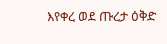እየቀረ ወደ ጡረታ ዕቅድ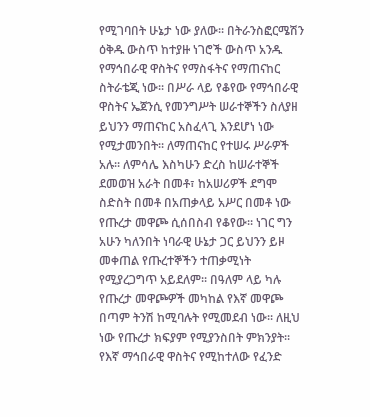የሚገባበት ሁኔታ ነው ያለው፡፡ በትራንስፎርሜሽን ዕቅዱ ውስጥ ከተያዙ ነገሮች ውስጥ አንዱ የማኅበራዊ ዋስትና የማስፋትና የማጠናከር ስትራቴጂ ነው፡፡ በሥራ ላይ የቆየው የማኅበራዊ ዋስትና ኤጀንሲ የመንግሥት ሠራተኞችን ስለያዘ ይህንን ማጠናከር አስፈላጊ እንደሆነ ነው የሚታመንበት፡፡ ለማጠናከር የተሠሩ ሥራዎች አሉ፡፡ ለምሳሌ እስካሁን ድረስ ከሠራተኞች ደመወዝ አራት በመቶ፣ ከአሠሪዎች ደግሞ ስድስት በመቶ በአጠቃላይ አሥር በመቶ ነው የጡረታ መዋጮ ሲሰበስብ የቆየው፡፡ ነገር ግን አሁን ካለንበት ነባራዊ ሁኔታ ጋር ይህንን ይዞ መቀጠል የጡረተኞችን ተጠቃሚነት የሚያረጋግጥ አይደለም፡፡ በዓለም ላይ ካሉ የጡረታ መዋጮዎች መካከል የእኛ መዋጮ በጣም ትንሽ ከሚባሉት የሚመደብ ነው፡፡ ለዚህ ነው የጡረታ ክፍያም የሚያንስበት ምክንያት፡፡ የእኛ ማኅበራዊ ዋስትና የሚከተለው የፈንድ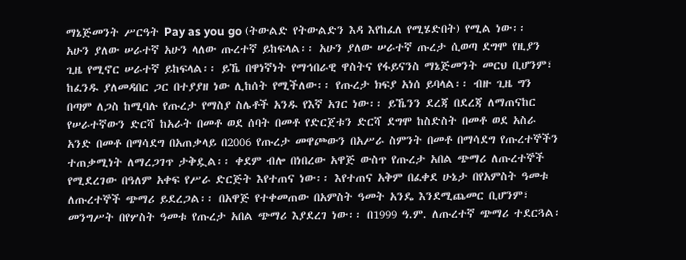ማኔጅመንት ሥርዓት Pay as you go (ትውልድ የትውልድን እዳ እየከፈለ የሚሄድበት) የሚል ነው፡፡ አሁን ያለው ሠራተኛ አሁን ላለው ጡረተኛ ይከፍላል፡፡ አሁን ያለው ሠራተኛ ጡረታ ሲወጣ ደግሞ የዚያን ጊዜ የሚኖር ሠራተኛ ይከፍላል፡፡ ይኼ በዋነኛነት የማኅበራዊ ዋስትና የፋይናንስ ማኔጅመንት መርህ ቢሆንም፣ ከፈንዱ ያለመዳበር ጋር በተያያዘ ነው ሊከሰት የሚችለው፡፡ የጡረታ ክፍያ አነሰ ይባላል፡፡ ብዙ ጊዜ ግን በጣም ለጋስ ከሚባሉ የጡረታ የማስያ ስሌቶች አንዱ የእኛ አገር ነው፡፡ ይኼንን ደረጃ በደረጃ ለማጠናከር የሠራተኛውን ድርሻ ከአራት በመቶ ወደ ሰባት በመቶ የድርጀቱን ድርሻ ደግሞ ከስድስት በመቶ ወደ አስራ አንድ በመቶ በማሳደግ በአጠቃላይ በ2006 የጡረታ መዋጮውን በአሥራ ስምንት በመቶ በማሳደግ የጡረተኞችን ተጠቃሚነት ለማረጋገጥ ታቅዷል፡፡ ቀደም ብሎ በነበረው አዋጅ ውስጥ የጡረታ አበል ጭማሪ ለጡረተኞች የሚደረገው በዓለም አቀፍ የሥራ ድርጅት እየተጠና ነው፡፡ እየተጠና አቅም በፈቀደ ሁኔታ በየአምስት ዓመቱ ለጡረተኞች ጭማሪ ይደረጋል፡፡ በአዋጅ የተቀመጠው በአምስት ዓመት አንዴ እንደሚጨመር ቢሆንም፣ መንግሥት በየሦስት ዓመቱ የጡረታ አበል ጭማሪ እያደረገ ነው፡፡ በ1999 ዓ.ም. ለጡረተኛ ጭማሪ ተደርጓል፡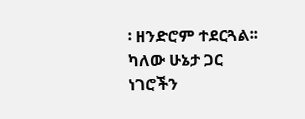፡ ዘንድሮም ተደርጓል፡፡ ካለው ሁኔታ ጋር ነገሮችን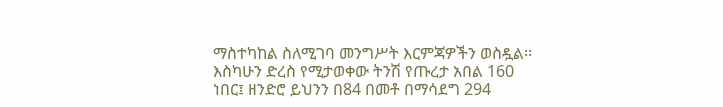ማስተካከል ስለሚገባ መንግሥት እርምጃዎችን ወስዷል፡፡ እስካሁን ድረስ የሚታወቀው ትንሽ የጡረታ አበል 160 ነበር፤ ዘንድሮ ይህንን በ84 በመቶ በማሳደግ 294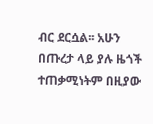ብር ደርሷል፡፡ አሁን በጡረታ ላይ ያሉ ዜጎች ተጠቃሚነትም በዚያው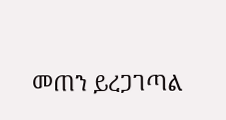መጠን ይረጋገጣል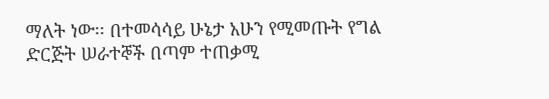ማለት ነው፡፡ በተመሳሳይ ሁኔታ አሁን የሚመጡት የግል ድርጅት ሠራተኞች በጣም ተጠቃሚ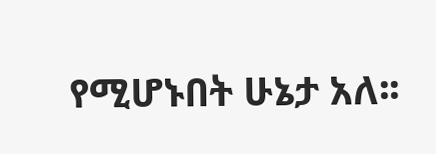የሚሆኑበት ሁኔታ አለ፡፡